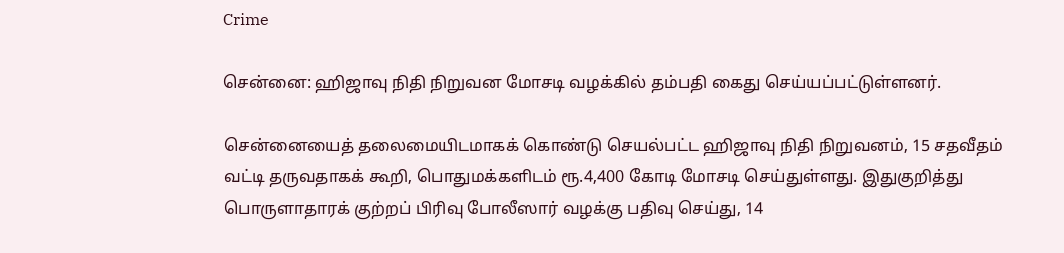Crime

சென்னை: ஹிஜாவு நிதி நிறுவன மோசடி வழக்கில் தம்பதி கைது செய்யப்பட்டுள்ளனர்.

சென்னையைத் தலைமையிடமாகக் கொண்டு செயல்பட்ட ஹிஜாவு நிதி நிறுவனம், 15 சதவீதம் வட்டி தருவதாகக் கூறி, பொதுமக்களிடம் ரூ.4,400 கோடி மோசடி செய்துள்ளது. இதுகுறித்து பொருளாதாரக் குற்றப் பிரிவு போலீஸார் வழக்கு பதிவு செய்து, 14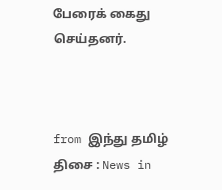பேரைக் கைது செய்தனர்.



from இந்து தமிழ் திசை : News in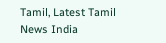Tamil, Latest Tamil News India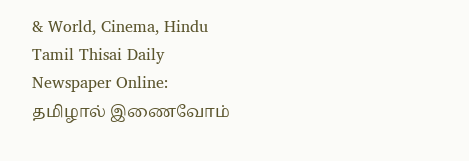& World, Cinema, Hindu Tamil Thisai Daily Newspaper Online: தமிழால் இணைவோம்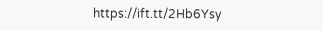https://ift.tt/2Hb6Ysy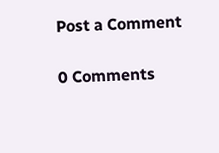Post a Comment

0 Comments